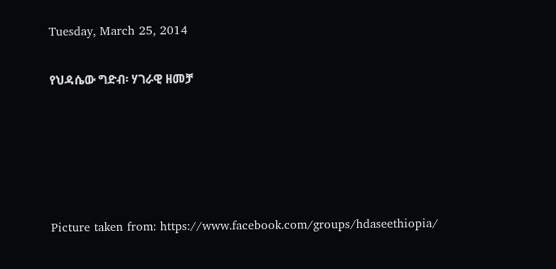Tuesday, March 25, 2014

የህዳሴው ግድብ፡ ሃገራዊ ዘመቻ





Picture taken from: https://www.facebook.com/groups/hdaseethiopia/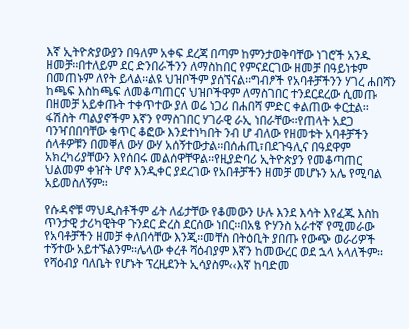እኛ ኢትዮጵያውያን በዓለም አቀፍ ደረጃ በጣም ከምንታወቅባቸው ነገሮች አንዱ ዘመቻ፡፡በተለይም ደር ድንበራችንን ለማስከበር የምናደርገው ዘመቻ በዓይነቱም በመጠኑም ለየት ይላል፡፡ልዩ ህዝቦችም ያሰኘናል፡፡ግብፆች የአባቶቻችንን ሃገረ ሐበሻን ከጫፍ እስከጫፍ ለመቆጣጠርና ህዝቦችዋም ለማስገበር ተንደርደረው ሲመጡ በዘመቻ አይቀጡት ተቀጥተው ያለ ወሬ ነጋሪ በሐበሻ ምድር ቀልጠው ቀርቷል፡፡ፋሽስት ጣልያኖችም እኛን የማስገበር ሃገራዊ ራኢ ነበራቸው፡፡የጠላት አደጋ ባንዣበበባቸው ቁጥር ቆፎው እንደተነካበት ንብ ሆ ብለው የዘመቱት አባቶቻችን ሰላቶዎቹን በመቐለ ውሃ ውሃ አሰኝተውታል፡፡በሰሐጢ፣በደጉዓሊና በዓደዋም አክረካሪያቸውን እየሰበሩ መልሰዋቸዋል፡፡የዚያድባሪ ኢትዮጵያን የመቆጣጠር ህልመም ቀዠት ሆኖ እንዲቀር ያደረገው የአበቶቻችን ዘመቻ መሆኑን አሌ የሚባል አይመስለኝም፡፡

የሱዳኖቹ ማህዲስቶችም ፊት ለፊታቸው የቆመውን ሁሉ እንደ እሳት እየፈጁ እስከ ጥንታዊ ታሪካዊትዋ ጉንደር ድረስ ደርሰው ነበር፡፡በአፄ ዮሃንስ አራተኛ የሚመራው የአባቶቻችን ዘመቻ ቀለበሳቸው እንጂ፡፡መቸስ በትዕቢት ያበጡ የውጭ ወራሪዎች ተኝተው አይተኙልንም፡፡ሌላው ቀረቶ ሻዕብያም እኛን ከመውረር ወደ ኋላ አላለችም፡፡የሻዕብያ ባለቤት የሆኑት ፕረዚደንት ኢሳያስም‹‹እኛ ከባድመ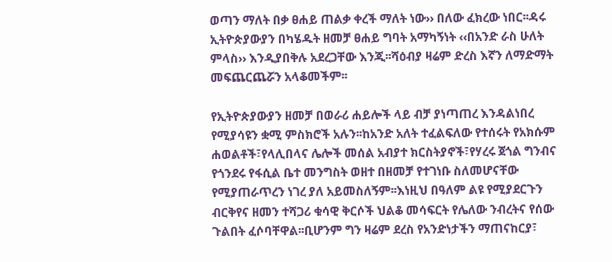ወጣን ማለት በቃ ፀሐይ ጠልቃ ቀረች ማለት ነው›› በለው ፈክረው ነበር፡፡ዳሩ ኢትዮጵያውያን በካሄዱት ዘመቻ ፀሐይ ግባት አማካኝነት ‹‹በአንድ ራስ ሁለት ምላስ›› እንዲያበቅሉ አደረጋቸው እንጂ፡፡ሻዕብያ ዛሬም ድረስ እኛን ለማድማት መፍጨርጨሯን አላቆመችም፡፡

የኢትዮጵያውያን ዘመቻ በወራሪ ሐይሎች ላይ ብቻ ያነጣጠረ እንዳልነበረ የሚያሳዩን ቋሚ ምስክሮች አሉን፡፡ከአንድ አለት ተፈልፍለው የተሰሩት የአክሱም ሐወልቶች፣የላሊበላና ሌሎች መሰል አብያተ ክርስትያኖች፣የሃረሩ ጀጎል ግንብና የጎንደሩ የፋሲል ቤተ መንግስት ወዘተ በዘመቻ የተገነቡ ስለመሆናቸው የሚያጠራጥረን ነገረ ያለ አይመስለኝም፡፡እነዚህ በዓለም ልዩ የሚያደርጉን ብርቅየና ዘመን ተሻጋሪ ቁሳዊ ቅርሶች ህልቆ መሳፍርት የሌለው ንብረትና የሰው ጉልበት ፈሶባቸዋል፡፡ቢሆንም ግን ዛሬም ደረስ የአንድነታችን ማጠናከርያ፣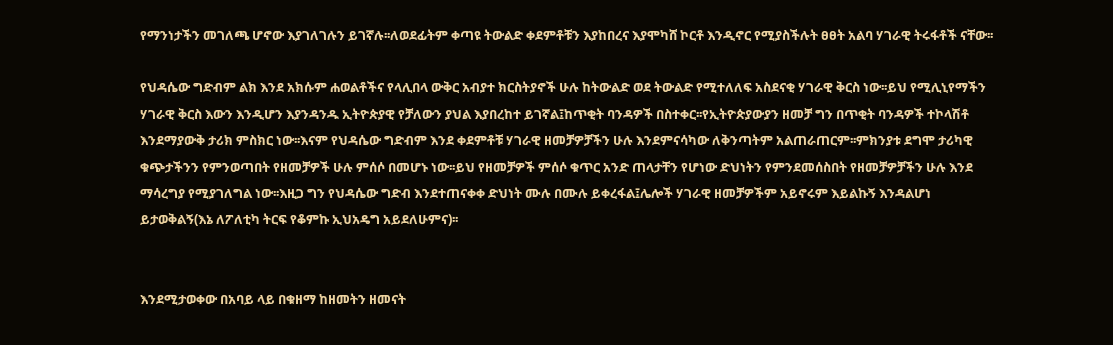የማንነታችን መገለጫ ሆኖው እያገለገሉን ይገኛሉ፡፡ለወደፊትም ቀጣዩ ትውልድ ቀደምቶቹን እያከበረና እያሞካሸ ኮርቶ እንዲኖር የሚያስችሉት ፀፀት አልባ ሃገራዊ ትሩፋቶች ናቸው፡፡

የህዳሴው ግድብም ልክ እንደ አክሱም ሐወልቶችና የላሊበላ ውቅር አብያተ ክርስትያኖች ሁሉ ከትውልድ ወደ ትውልድ የሚተለለፍ አስደናቂ ሃገራዊ ቅርስ ነው፡፡ይህ የሚሊኒየማችን ሃገራዊ ቅርስ እውን እንዲሆን እያንዳንዱ ኢትዮጵያዊ የቻለውን ያህል እያበረከተ ይገኛል፤ከጥቂት ባንዳዎች በስተቀር፡፡የኢትዮጵያውያን ዘመቻ ግን በጥቂት ባንዳዎች ተኮላሽቶ እንደማያውቅ ታሪክ ምስክር ነው፡፡እናም የህዳሴው ግድብም እንደ ቀደምቶቹ ሃገራዊ ዘመቻዎቻችን ሁሉ እንደምናሳካው ለቅንጣትም አልጠራጠርም፡፡ምክንያቱ ደግሞ ታሪካዊ ቁጭታችንን የምንወጣበት የዘመቻዎች ሁሉ ምሰሶ በመሆኑ ነው፡፡ይህ የዘመቻዎች ምሰሶ ቁጥር አንድ ጠላታቸን የሆነው ድህነትን የምንደመሰስበት የዘመቻዎቻችን ሁሉ እንደ ማሳረግያ የሚያገለግል ነው፡፡እዚጋ ግን የህዳሴው ግድብ እንደተጠናቀቀ ድህነት ሙሉ በሙሉ ይቀረፋል፤ሌሎች ሃገራዊ ዘመቻዎችም አይኖሩም እይልኩኝ እንዳልሆነ ይታወቅልኝ(እኔ ለፖለቲካ ትርፍ የቆምኩ ኢህአዴግ አይደለሁምና)፡፡


እንደሚታወቀው በአባይ ላይ በቁዘማ ከዘመትን ዘመናት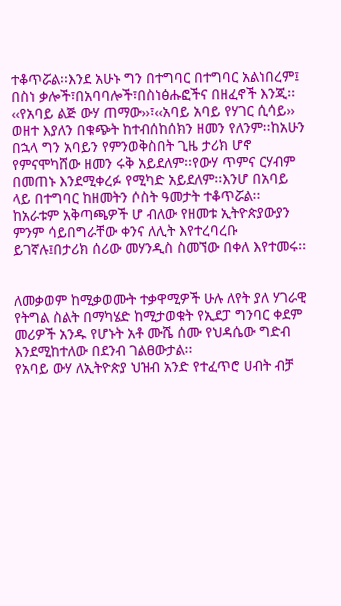ተቆጥሯል፡፡እንደ አሁኑ ግን በተግባር በተግባር አልነበረም፤ በስነ ቃሎች፣በአባባሎች፣በስነፅሑፎችና በዘፈኖች እንጂ፡፡‹‹የአባይ ልጅ ውሃ ጠማው››፣‹‹አባይ አባይ የሃገር ሲሳይ›› ወዘተ እያለን በቁጭት ከተብሰከሰክን ዘመን የለንም፡፡ከአሁን በኋላ ግን አባይን የምንወቅስበት ጊዜ ታሪክ ሆኖ የምናሞካሸው ዘመን ሩቅ አይደለም፡፡የውሃ ጥምና ርሃብም በመጠኑ እንደሚቀረፉ የሚካድ አይደለም፡፡እንሆ በአባይ ላይ በተግባር ከዘመትን ሶስት ዓመታት ተቆጥሯል፡፡ከአራቱም አቅጣጫዎች ሆ ብለው የዘመቱ ኢትዮጵያውያን ምንም ሳይበግራቸው ቀንና ለሊት እየተረባረቡ ይገኛሉ፤በታሪክ ሰሪው መሃንዲስ ስመኘው በቀለ እየተመሩ፡፡


ለመቃወም ከሚቃወሙት ተቃዋሚዎች ሁሉ ለየት ያለ ሃገራዊ የትግል ስልት በማካሄድ ከሚታወቁት የኢደፓ ግንባር ቀደም መሪዎች አንዱ የሆኑት አቶ ሙሼ ሰሙ የህዳሴው ግድብ እንደሚከተለው በደንብ ገልፀውታል፡፡
የአባይ ውሃ ለኢትዮጵያ ህዝብ አንድ የተፈጥሮ ሀብት ብቻ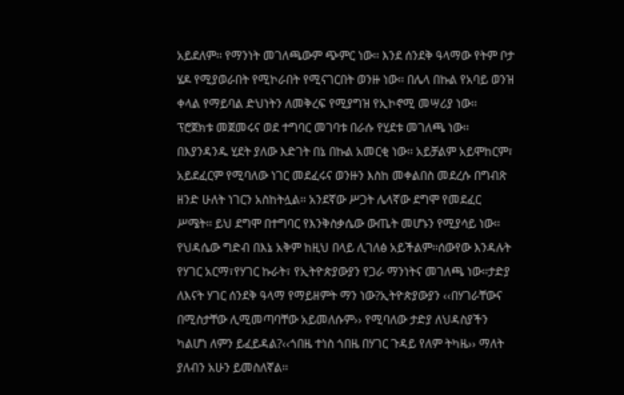አይደለም፡፡ የማንነት መገለጫውም ጭምር ነው፡፡ እንደ ሰንደቅ ዓላማው የትም ቦታ ሄዶ የሚያወራበት የሚኮራበት የሚናገርበት ወንዙ ነው፡፡ በሌላ በኩል የአባይ ወንዝ ቀላል የማይባል ድህነትን ለመቅረፍ የሚያግዝ የኢኮኖሚ መሣሪያ ነው፡፡ ፕሮጀክቱ መጀመሩና ወደ ተግባር መገባቱ በራሱ የሂደቱ መገለጫ ነው፡፡በእያንዳንዱ ሂደት ያለው እድገት በኔ በኩል አመርቂ ነው፡፡ አይቻልም አይሞከርም፣ አይደፈርም የሚባለው ነገር መደፈሩና ወንዙን እስከ መቀልበስ መደረሱ በግብጽ ዘንድ ሁለት ነገርን አስከትሏል፡፡ አንደኛው ሥጋት ሌላኛው ደግሞ የመደፈር ሥሜት፡፡ ይህ ደግሞ በተግባር የእንቅስቃሴው ውጤት መሆኑን የሚያሳይ ነው፡፡
የህዳሴው ግድብ በእኔ አቅም ከዚህ በላይ ሊገለፅ አይችልም፡፡ሰውየው እንዳሉት የሃገር አርማ፣የሃገር ኩራት፣ የኢትዮጵያውያን የጋራ ማንነትና መገለጫ ነው፡፡ታድያ ለእናት ሃገር ሰንደቅ ዓላማ የማይዘምት ማን ነው?ኢትዮጵያውያን ‹‹በሃገራቸውና በሚስታቸው ሊሚመጣባቸው አይመለሱም›› የሚባለው ታድያ ለህዳስያችን ካልሆነ ለምን ይፈይዳል?‹‹ጎበዜ ተነስ ጎበዜ በሃገር ጉዳይ የለም ትካዜ›› ማለት ያለብን አሁን ይመስለኛል፡፡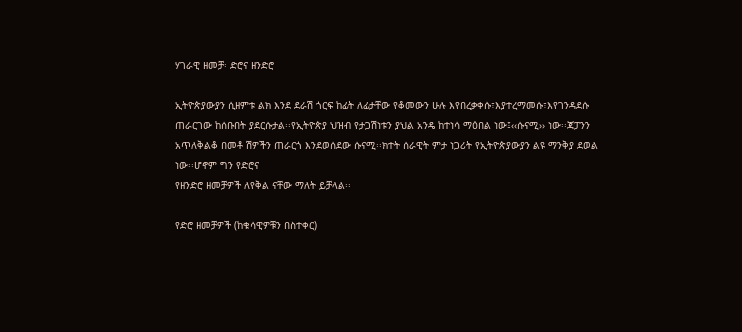ሃገራዊ ዘመቻ፡ ድሮና ዘንድሮ

ኢትዮጵያውያን ሲዘምቱ ልክ እንደ ደራሽ ጎርፍ ከፊት ለፊታቸው የቆመውን ሁሉ እየበረቃቀሱ፣እያተረማመሱ፣እየገንዳደሱ ጠራርገው ከሰቡበት ያደርሱታል፡፡የኢትዮጵያ ህዝብ የታጋሽነቱን ያህል አንዴ ከተነሳ ማዕበል ነው፤‹‹ሱናሚ›› ነው፡፡ጃፓንን አጥለቅልቆ በመቶ ሽዎችን ጠራርጎ እንደወሰደው ሱናሚ፡፡ክተት ሰራዊት ምታ ነጋሪት የኢትዮጵያውያን ልዩ ማንቅያ ደወል ነው፡፡ሆኖም ግን የድሮና
የዘንድሮ ዘመቻዎች ለየቅል ናቸው ማለት ይቻላል፡፡

የድሮ ዘመቻዎች (ከቁሳዊዎቹን በስተቀር)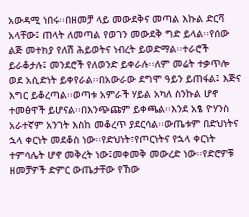አውዳሚ ነበሩ፡፡በዘመቻ ላይ መውደቅና መጣል እኩል ድርሻ አላቸው፤ ጠላት ለመጣል የወገን መውደቅ ግድ ይላል፡፡የሰው ልጅ መተክያ የለሽ ሕይወትና ነብረት ይወድማል፡፡ተራሮች ይራቆታሉ፤ መንደሮች የለወንድ ይቀራሉ፡፡ለም መሬት ተቃጥሎ ወደ አሲድነት ይቀየራል፡፡በአውራው ደግሞ ዓይን ይጠፋል፤ እጅና እግር ይቆረጣል፡፡ወጣቱ አምራች ሃይል አካለ ስንኩል ሆኖ ተመፅዋች ይሆናል፡፡በእንጭጩም ይቀጫል፡፡እንደ አፄ ዮሃንስ አራተኛም አንገት እስከ መቆረጥ ያደርሳል፡፡ውጤቱም በድህነትና ኋላ ቀርነት መደቆስ ነው፡፡የድህነት፣የጦርነትና የኋላ ቀርነት ተምሳሌት ሆኖ መቅረት ነው፤መቀመቅ መውረድ ነው፡፡የድሮዎቹ ዘመቻዎች ድምር ውጤታቸው የኸው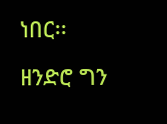ነበር፡፡

ዘንድሮ ግን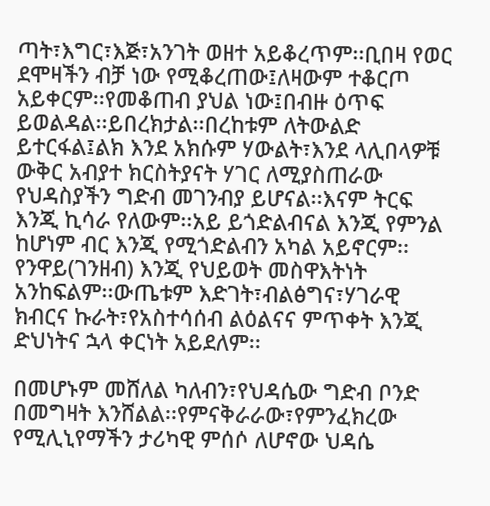ጣት፣እግር፣እጅ፣አንገት ወዘተ አይቆረጥም፡፡ቢበዛ የወር ደሞዛችን ብቻ ነው የሚቆረጠው፤ለዛውም ተቆርጦ አይቀርም፡፡የመቆጠብ ያህል ነው፤በብዙ ዕጥፍ ይወልዳል፡፡ይበረክታል፡፡በረከቱም ለትውልድ ይተርፋል፤ልክ እንደ አክሱም ሃውልት፣እንደ ላሊበላዎቹ ውቅር አብያተ ክርስትያናት ሃገር ለሚያስጠራው የህዳስያችን ግድብ መገንብያ ይሆናል፡፡እናም ትርፍ እንጂ ኪሳራ የለውም፡፡አይ ይጎድልብናል እንጂ የምንል ከሆነም ብር እንጂ የሚጎድልብን አካል አይኖርም፡፡የንዋይ(ገንዘብ) እንጂ የህይወት መስዋእትነት አንከፍልም፡፡ውጤቱም እድገት፣ብልፅግና፣ሃገራዊ ክብርና ኩራት፣የአስተሳሰብ ልዕልናና ምጥቀት እንጂ ድህነትና ኋላ ቀርነት አይደለም፡፡

በመሆኑም መሸለል ካለብን፣የህዳሴው ግድብ ቦንድ በመግዛት እንሸልል፡፡የምናቅራራው፣የምንፈክረው የሚሊኒየማችን ታሪካዊ ምሰሶ ለሆኖው ህዳሴ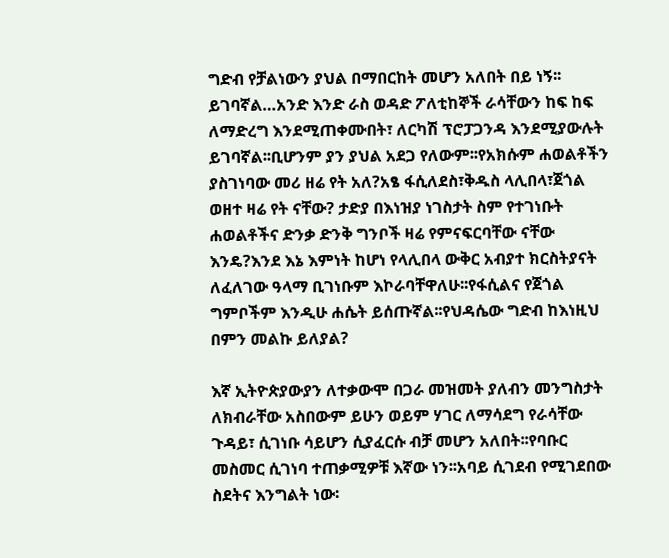ግድብ የቻልነውን ያህል በማበርከት መሆን አለበት በይ ነኝ፡፡ይገባኛል…አንድ እንድ ራስ ወዳድ ፖለቲከኞች ራሳቸውን ከፍ ከፍ ለማድረግ እንደሚጠቀሙበት፣ ለርካሽ ፕሮፓጋንዳ እንደሚያውሉት ይገባኛል፡፡ቢሆንም ያን ያህል አደጋ የለውም፡፡የአክሱም ሐወልቶችን ያስገነባው መሪ ዘሬ የት አለ?አፄ ፋሲለደስ፣ቅዱስ ላሊበላ፣ጀጎል ወዘተ ዛሬ የት ናቸው? ታድያ በእነዝያ ነገስታት ስም የተገነቡት ሐወልቶችና ድንቃ ድንቅ ግንቦች ዛሬ የምናፍርባቸው ናቸው እንዴ?እንደ እኔ እምነት ከሆነ የላሊበላ ውቅር አብያተ ክርስትያናት ለፈለገው ዓላማ ቢገነቡም እኮራባቸዋለሁ፡፡የፋሲልና የጀጎል ግምቦችም እንዲሁ ሐሴት ይሰጡኛል፡፡የህዳሴው ግድብ ከእነዚህ በምን መልኩ ይለያል?

እኛ ኢትዮጵያውያን ለተቃውሞ በጋራ መዝመት ያለብን መንግስታት ለክብራቸው አስበውም ይሁን ወይም ሃገር ለማሳደግ የራሳቸው ጉዳይ፣ ሲገነቡ ሳይሆን ሲያፈርሱ ብቻ መሆን አለበት፡፡የባቡር መስመር ሲገነባ ተጠቃሚዎቹ እኛው ነን፡፡አባይ ሲገደብ የሚገደበው ስደትና እንግልት ነው፡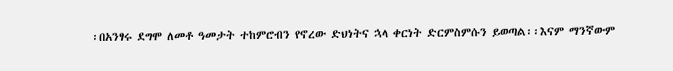፡በአንፃሩ ደግሞ ለመቶ ዓመታት ተከምሮብን የኖረው ድህነትና ኋላ ቀርነት ድርምስምሱን ይወጣል፡፡እናም ማንኛውም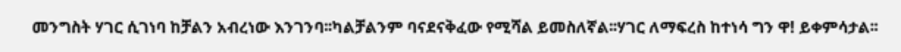መንግስት ሃገር ሲገነባ ከቻልን አብረነው እንገንባ፡፡ካልቻልንም ባናደናቅፈው የሚሻል ይመስለኛል፡፡ሃገር ለማፍረስ ከተነሳ ግን ዋ! ይቀምሳታል፡፡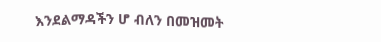እንደልማዳችን ሆ ብለን በመዝመት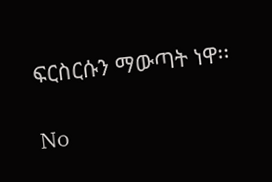ፍርስርሱን ማውጣት ነዋ፡፡

No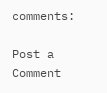comments:

Post a Comment